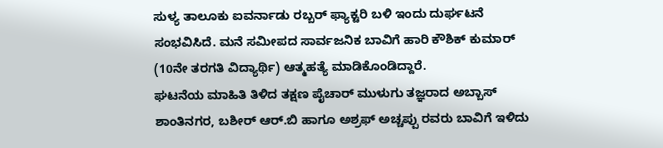ಸುಳ್ಯ ತಾಲೂಕು ಐವರ್ನಾಡು ರಬ್ಬರ್ ಫ್ಯಾಕ್ಟರಿ ಬಳಿ ಇಂದು ದುರ್ಘಟನೆ ಸಂಭವಿಸಿದೆ. ಮನೆ ಸಮೀಪದ ಸಾರ್ವಜನಿಕ ಬಾವಿಗೆ ಹಾರಿ ಕೌಶಿಕ್ ಕುಮಾರ್ (10ನೇ ತರಗತಿ ವಿದ್ಯಾರ್ಥಿ) ಆತ್ಮಹತ್ಯೆ ಮಾಡಿಕೊಂಡಿದ್ದಾರೆ.
ಘಟನೆಯ ಮಾಹಿತಿ ತಿಳಿದ ತಕ್ಷಣ ಪೈಚಾರ್ ಮುಳುಗು ತಜ್ಞರಾದ ಅಬ್ಬಾಸ್ ಶಾಂತಿನಗರ, ಬಶೀರ್ ಆರ್.ಬಿ ಹಾಗೂ ಅಶ್ರಫ್ ಅಚ್ಚಪ್ಪು ರವರು ಬಾವಿಗೆ ಇಳಿದು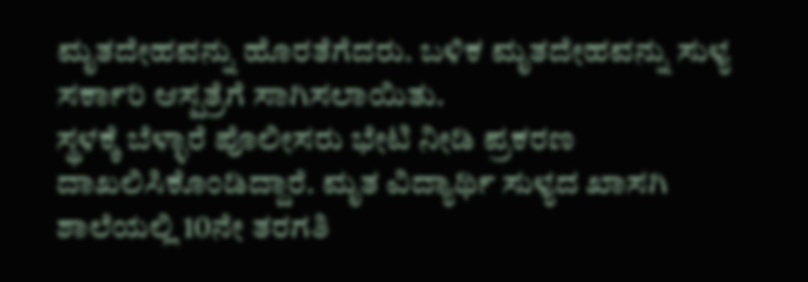ಮೃತದೇಹವನ್ನು ಹೊರತೆಗೆದರು. ಬಳಿಕ ಮೃತದೇಹವನ್ನು ಸುಳ್ಯ ಸರ್ಕಾರಿ ಆಸ್ಪತ್ರೆಗೆ ಸಾಗಿಸಲಾಯಿತು.
ಸ್ಥಳಕ್ಕೆ ಬೆಳ್ಳಾರೆ ಪೊಲೀಸರು ಭೇಟಿ ನೀಡಿ ಪ್ರಕರಣ ದಾಖಲಿಸಿಕೊಂಡಿದ್ದಾರೆ. ಮೃತ ವಿದ್ಯಾರ್ಥಿ ಸುಳ್ಯದ ಖಾಸಗಿ ಶಾಲೆಯಲ್ಲಿ 10ನೇ ತರಗತಿ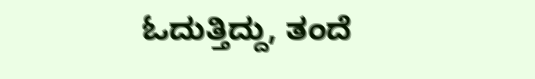ಓದುತ್ತಿದ್ದು, ತಂದೆ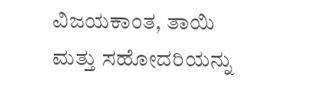ವಿಜಯಕಾಂತ, ತಾಯಿ ಮತ್ತು ಸಹೋದರಿಯನ್ನು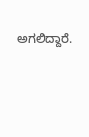ಅಗಲಿದ್ದಾರೆ.